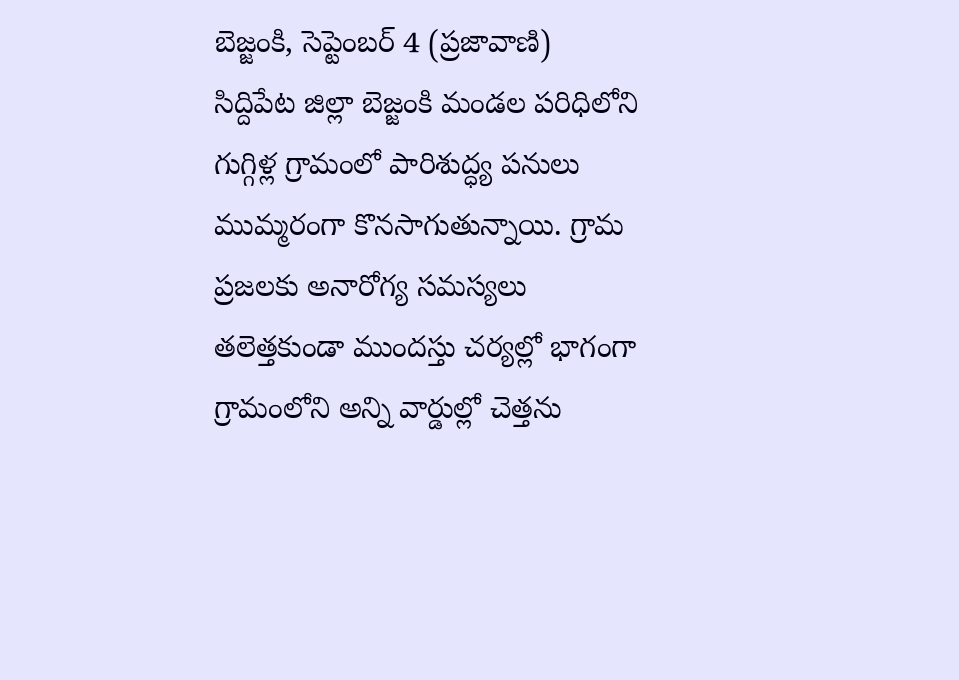బెజ్జంకి, సెప్టెంబర్ 4 (ప్రజావాణి)
సిద్దిపేట జిల్లా బెజ్జంకి మండల పరిధిలోని గుగ్గిళ్ల గ్రామంలో పారిశుద్ధ్య పనులు ముమ్మరంగా కొనసాగుతున్నాయి. గ్రామ ప్రజలకు అనారోగ్య సమస్యలు తలెత్తకుండా ముందస్తు చర్యల్లో భాగంగా గ్రామంలోని అన్ని వార్డుల్లో చెత్తను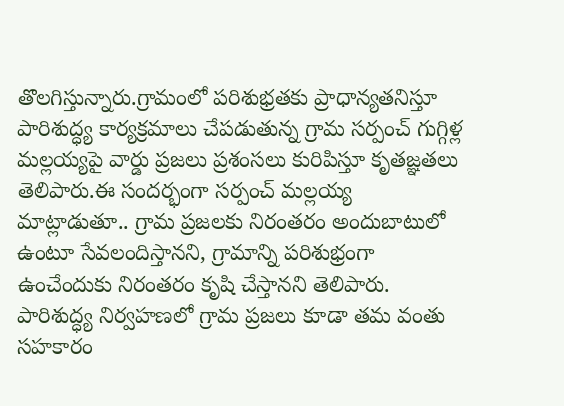తొలగిస్తున్నారు.గ్రామంలో పరిశుభ్రతకు ప్రాధాన్యతనిస్తూ పారిశుద్ధ్య కార్యక్రమాలు చేపడుతున్న గ్రామ సర్పంచ్ గుగ్గిళ్ల మల్లయ్యపై వార్డు ప్రజలు ప్రశంసలు కురిపిస్తూ కృతజ్ఞతలు తెలిపారు.ఈ సందర్భంగా సర్పంచ్ మల్లయ్య మాట్లాడుతూ.. గ్రామ ప్రజలకు నిరంతరం అందుబాటులో ఉంటూ సేవలందిస్తానని, గ్రామాన్ని పరిశుభ్రంగా ఉంచేందుకు నిరంతరం కృషి చేస్తానని తెలిపారు. పారిశుద్ధ్య నిర్వహణలో గ్రామ ప్రజలు కూడా తమ వంతు సహకారం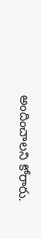అందించాలని కోరారు.